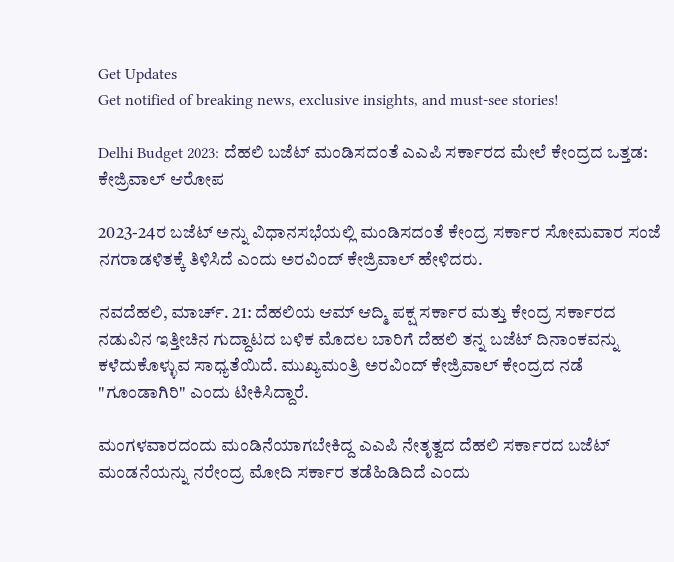Get Updates
Get notified of breaking news, exclusive insights, and must-see stories!

Delhi Budget 2023: ದೆಹಲಿ ಬಜೆಟ್ ಮಂಡಿಸದಂತೆ ಎಎಪಿ ಸರ್ಕಾರದ ಮೇಲೆ ಕೇಂದ್ರದ ಒತ್ತಡ: ಕೇಜ್ರಿವಾಲ್ ಆರೋಪ

2023-24ರ ಬಜೆಟ್ ಅನ್ನು ವಿಧಾನಸಭೆಯಲ್ಲಿ ಮಂಡಿಸದಂತೆ ಕೇಂದ್ರ ಸರ್ಕಾರ ಸೋಮವಾರ ಸಂಜೆ ನಗರಾಡಳಿತಕ್ಕೆ ತಿಳಿಸಿದೆ ಎಂದು ಅರವಿಂದ್ ಕೇಜ್ರಿವಾಲ್ ಹೇಳಿದರು.

ನವದೆಹಲಿ, ಮಾರ್ಚ್. 21: ದೆಹಲಿಯ ಆಮ್ ಆದ್ಮಿ ಪಕ್ಷ ಸರ್ಕಾರ ಮತ್ತು ಕೇಂದ್ರ ಸರ್ಕಾರದ ನಡುವಿನ ಇತ್ತೀಚಿನ ಗುದ್ದಾಟದ ಬಳಿಕ ಮೊದಲ ಬಾರಿಗೆ ದೆಹಲಿ ತನ್ನ ಬಜೆಟ್ ದಿನಾಂಕವನ್ನು ಕಳೆದುಕೊಳ್ಳುವ ಸಾಧ್ಯತೆಯಿದೆ. ಮುಖ್ಯಮಂತ್ರಿ ಅರವಿಂದ್ ಕೇಜ್ರಿವಾಲ್ ಕೇಂದ್ರದ ನಡೆ "ಗೂಂಡಾಗಿರಿ" ಎಂದು ಟೀಕಿಸಿದ್ದಾರೆ.

ಮಂಗಳವಾರದಂದು ಮಂಡಿನೆಯಾಗಬೇಕಿದ್ದ ಎಎಪಿ ನೇತೃತ್ವದ ದೆಹಲಿ ಸರ್ಕಾರದ ಬಜೆಟ್ ಮಂಡನೆಯನ್ನು ನರೇಂದ್ರ ಮೋದಿ ಸರ್ಕಾರ ತಡೆಹಿಡಿದಿದೆ ಎಂದು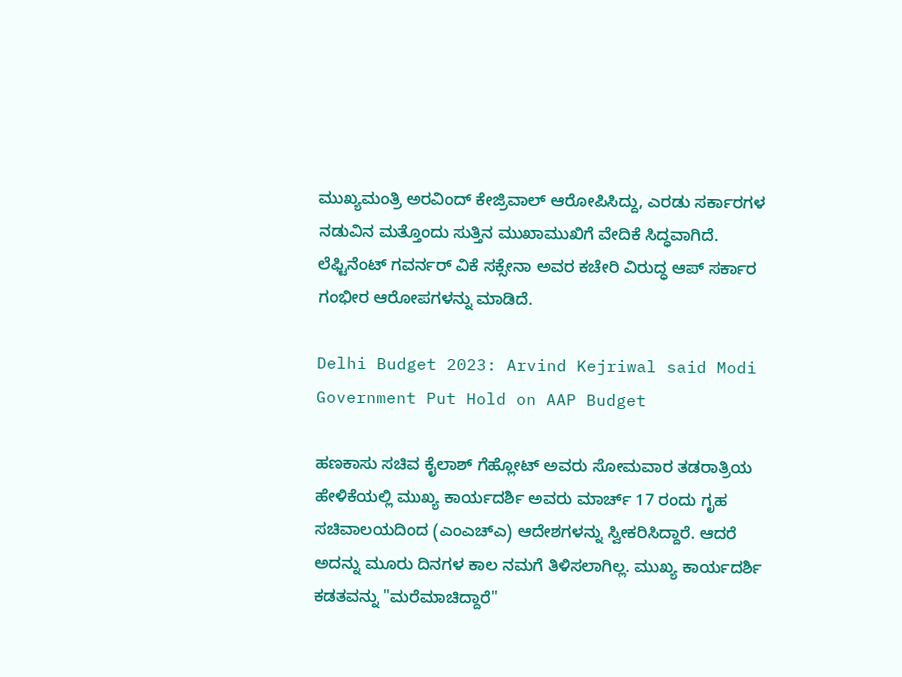ಮುಖ್ಯಮಂತ್ರಿ ಅರವಿಂದ್ ಕೇಜ್ರಿವಾಲ್ ಆರೋಪಿಸಿದ್ದು, ಎರಡು ಸರ್ಕಾರಗಳ ನಡುವಿನ ಮತ್ತೊಂದು ಸುತ್ತಿನ ಮುಖಾಮುಖಿಗೆ ವೇದಿಕೆ ಸಿದ್ಧವಾಗಿದೆ. ಲೆಫ್ಟಿನೆಂಟ್ ಗವರ್ನರ್ ವಿಕೆ ಸಕ್ಸೇನಾ ಅವರ ಕಚೇರಿ ವಿರುದ್ಧ ಆಪ್ ಸರ್ಕಾರ ಗಂಭೀರ ಆರೋಪಗಳನ್ನು ಮಾಡಿದೆ.

Delhi Budget 2023: Arvind Kejriwal said Modi Government Put Hold on AAP Budget

ಹಣಕಾಸು ಸಚಿವ ಕೈಲಾಶ್ ಗೆಹ್ಲೋಟ್ ಅವರು ಸೋಮವಾರ ತಡರಾತ್ರಿಯ ಹೇಳಿಕೆಯಲ್ಲಿ ಮುಖ್ಯ ಕಾರ್ಯದರ್ಶಿ ಅವರು ಮಾರ್ಚ್ 17 ರಂದು ಗೃಹ ಸಚಿವಾಲಯದಿಂದ (ಎಂಎಚ್‌ಎ) ಆದೇಶಗಳನ್ನು ಸ್ವೀಕರಿಸಿದ್ದಾರೆ. ಆದರೆ ಅದನ್ನು ಮೂರು ದಿನಗಳ ಕಾಲ ನಮಗೆ ತಿಳಿಸಲಾಗಿಲ್ಲ. ಮುಖ್ಯ ಕಾರ್ಯದರ್ಶಿ ಕಡತವನ್ನು "ಮರೆಮಾಚಿದ್ದಾರೆ"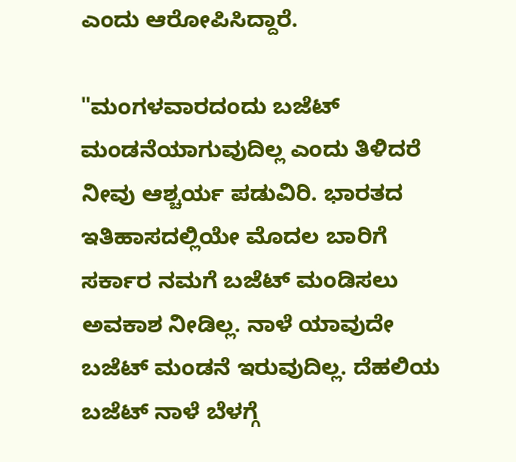ಎಂದು ಆರೋಪಿಸಿದ್ದಾರೆ.

"ಮಂಗಳವಾರದಂದು ಬಜೆಟ್ ಮಂಡನೆಯಾಗುವುದಿಲ್ಲ ಎಂದು ತಿಳಿದರೆ ನೀವು ಆಶ್ಚರ್ಯ ಪಡುವಿರಿ. ಭಾರತದ ಇತಿಹಾಸದಲ್ಲಿಯೇ ಮೊದಲ ಬಾರಿಗೆ ಸರ್ಕಾರ ನಮಗೆ ಬಜೆಟ್ ಮಂಡಿಸಲು ಅವಕಾಶ ನೀಡಿಲ್ಲ. ನಾಳೆ ಯಾವುದೇ ಬಜೆಟ್ ಮಂಡನೆ ಇರುವುದಿಲ್ಲ. ದೆಹಲಿಯ ಬಜೆಟ್ ನಾಳೆ ಬೆಳಗ್ಗೆ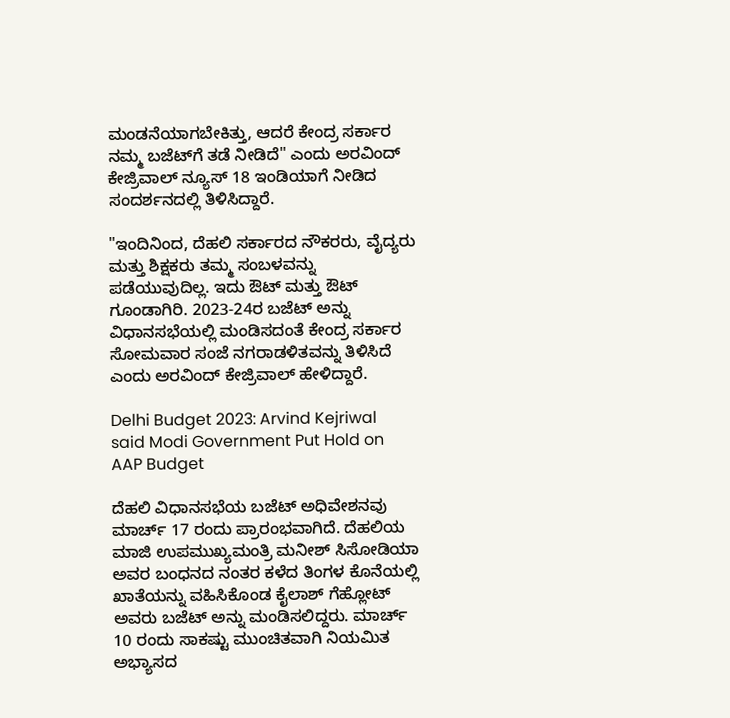ಮಂಡನೆಯಾಗಬೇಕಿತ್ತು, ಆದರೆ ಕೇಂದ್ರ ಸರ್ಕಾರ ನಮ್ಮ ಬಜೆಟ್‌ಗೆ ತಡೆ ನೀಡಿದೆ" ಎಂದು ಅರವಿಂದ್ ಕೇಜ್ರಿವಾಲ್ ನ್ಯೂಸ್ 18 ಇಂಡಿಯಾಗೆ ನೀಡಿದ ಸಂದರ್ಶನದಲ್ಲಿ ತಿಳಿಸಿದ್ದಾರೆ.

"ಇಂದಿನಿಂದ, ದೆಹಲಿ ಸರ್ಕಾರದ ನೌಕರರು, ವೈದ್ಯರು ಮತ್ತು ಶಿಕ್ಷಕರು ತಮ್ಮ ಸಂಬಳವನ್ನು ಪಡೆಯುವುದಿಲ್ಲ. ಇದು ಔಟ್ ಮತ್ತು ಔಟ್ ಗೂಂಡಾಗಿರಿ. 2023-24ರ ಬಜೆಟ್ ಅನ್ನು ವಿಧಾನಸಭೆಯಲ್ಲಿ ಮಂಡಿಸದಂತೆ ಕೇಂದ್ರ ಸರ್ಕಾರ ಸೋಮವಾರ ಸಂಜೆ ನಗರಾಡಳಿತವನ್ನು ತಿಳಿಸಿದೆ ಎಂದು ಅರವಿಂದ್ ಕೇಜ್ರಿವಾಲ್ ಹೇಳಿದ್ದಾರೆ.

Delhi Budget 2023: Arvind Kejriwal said Modi Government Put Hold on AAP Budget

ದೆಹಲಿ ವಿಧಾನಸಭೆಯ ಬಜೆಟ್ ಅಧಿವೇಶನವು ಮಾರ್ಚ್ 17 ರಂದು ಪ್ರಾರಂಭವಾಗಿದೆ. ದೆಹಲಿಯ ಮಾಜಿ ಉಪಮುಖ್ಯಮಂತ್ರಿ ಮನೀಶ್ ಸಿಸೋಡಿಯಾ ಅವರ ಬಂಧನದ ನಂತರ ಕಳೆದ ತಿಂಗಳ ಕೊನೆಯಲ್ಲಿ ಖಾತೆಯನ್ನು ವಹಿಸಿಕೊಂಡ ಕೈಲಾಶ್ ಗೆಹ್ಲೋಟ್ ಅವರು ಬಜೆಟ್ ಅನ್ನು ಮಂಡಿಸಲಿದ್ದರು. ಮಾರ್ಚ್ 10 ರಂದು ಸಾಕಷ್ಟು ಮುಂಚಿತವಾಗಿ ನಿಯಮಿತ ಅಭ್ಯಾಸದ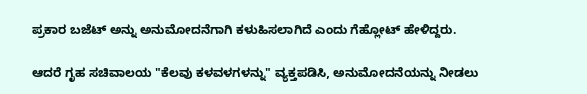ಪ್ರಕಾರ ಬಜೆಟ್ ಅನ್ನು ಅನುಮೋದನೆಗಾಗಿ ಕಳುಹಿಸಲಾಗಿದೆ ಎಂದು ಗೆಹ್ಲೋಟ್ ಹೇಳಿದ್ದರು.

ಆದರೆ ಗೃಹ ಸಚಿವಾಲಯ "ಕೆಲವು ಕಳವಳಗಳನ್ನು" ವ್ಯಕ್ತಪಡಿಸಿ, ಅನುಮೋದನೆಯನ್ನು ನೀಡಲು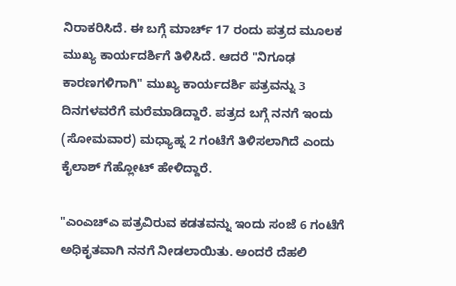ನಿರಾಕರಿಸಿದೆ. ಈ ಬಗ್ಗೆ ಮಾರ್ಚ್ 17 ರಂದು ಪತ್ರದ ಮೂಲಕ ಮುಖ್ಯ ಕಾರ್ಯದರ್ಶಿಗೆ ತಿಳಿಸಿದೆ. ಆದರೆ "ನಿಗೂಢ ಕಾರಣಗಳಿಗಾಗಿ" ಮುಖ್ಯ ಕಾರ್ಯದರ್ಶಿ ಪತ್ರವನ್ನು 3 ದಿನಗಳವರೆಗೆ ಮರೆಮಾಡಿದ್ದಾರೆ. ಪತ್ರದ ಬಗ್ಗೆ ನನಗೆ ಇಂದು (ಸೋಮವಾರ) ಮಧ್ಯಾಹ್ನ 2 ಗಂಟೆಗೆ ತಿಳಿಸಲಾಗಿದೆ ಎಂದು ಕೈಲಾಶ್ ಗೆಹ್ಲೋಟ್ ಹೇಳಿದ್ದಾರೆ.

"ಎಂಎಚ್‌ಎ ಪತ್ರವಿರುವ ಕಡತವನ್ನು ಇಂದು ಸಂಜೆ 6 ಗಂಟೆಗೆ ಅಧಿಕೃತವಾಗಿ ನನಗೆ ನೀಡಲಾಯಿತು. ಅಂದರೆ ದೆಹಲಿ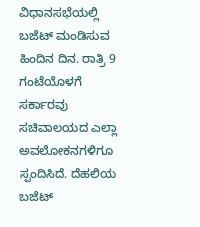ವಿಧಾನಸಭೆಯಲ್ಲಿ ಬಜೆಟ್ ಮಂಡಿಸುವ ಹಿಂದಿನ ದಿನ. ರಾತ್ರಿ 9 ಗಂಟೆಯೊಳಗೆ ಸರ್ಕಾರವು ಸಚಿವಾಲಯದ ಎಲ್ಲಾ ಅವಲೋಕನಗಳಿಗೂ ಸ್ಪಂದಿಸಿದೆ. ದೆಹಲಿಯ ಬಜೆಟ್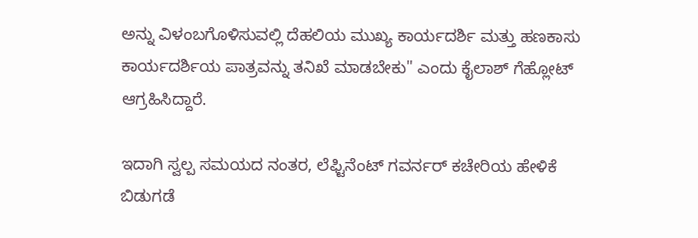ಅನ್ನು ವಿಳಂಬಗೊಳಿಸುವಲ್ಲಿ ದೆಹಲಿಯ ಮುಖ್ಯ ಕಾರ್ಯದರ್ಶಿ ಮತ್ತು ಹಣಕಾಸು ಕಾರ್ಯದರ್ಶಿಯ ಪಾತ್ರವನ್ನು ತನಿಖೆ ಮಾಡಬೇಕು" ಎಂದು ಕೈಲಾಶ್ ಗೆಹ್ಲೋಟ್ ಆಗ್ರಹಿಸಿದ್ದಾರೆ.

ಇದಾಗಿ ಸ್ವಲ್ಪ ಸಮಯದ ನಂತರ, ಲೆಫ್ಟಿನೆಂಟ್ ಗವರ್ನರ್ ಕಚೇರಿಯ ಹೇಳಿಕೆ ಬಿಡುಗಡೆ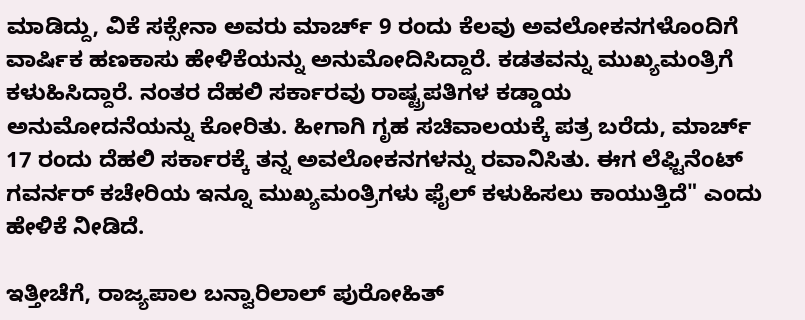ಮಾಡಿದ್ದು, ವಿಕೆ ಸಕ್ಸೇನಾ ಅವರು ಮಾರ್ಚ್ 9 ರಂದು ಕೆಲವು ಅವಲೋಕನಗಳೊಂದಿಗೆ ವಾರ್ಷಿಕ ಹಣಕಾಸು ಹೇಳಿಕೆಯನ್ನು ಅನುಮೋದಿಸಿದ್ದಾರೆ. ಕಡತವನ್ನು ಮುಖ್ಯಮಂತ್ರಿಗೆ ಕಳುಹಿಸಿದ್ದಾರೆ. ನಂತರ ದೆಹಲಿ ಸರ್ಕಾರವು ರಾಷ್ಟ್ರಪತಿಗಳ ಕಡ್ಡಾಯ ಅನುಮೋದನೆಯನ್ನು ಕೋರಿತು. ಹೀಗಾಗಿ ಗೃಹ ಸಚಿವಾಲಯಕ್ಕೆ ಪತ್ರ ಬರೆದು, ಮಾರ್ಚ್ 17 ರಂದು ದೆಹಲಿ ಸರ್ಕಾರಕ್ಕೆ ತನ್ನ ಅವಲೋಕನಗಳನ್ನು ರವಾನಿಸಿತು. ಈಗ ಲೆಫ್ಟಿನೆಂಟ್ ಗವರ್ನರ್ ಕಚೇರಿಯ ಇನ್ನೂ ಮುಖ್ಯಮಂತ್ರಿಗಳು ಫೈಲ್ ಕಳುಹಿಸಲು ಕಾಯುತ್ತಿದೆ" ಎಂದು ಹೇಳಿಕೆ ನೀಡಿದೆ.

ಇತ್ತೀಚೆಗೆ, ರಾಜ್ಯಪಾಲ ಬನ್ವಾರಿಲಾಲ್ ಪುರೋಹಿತ್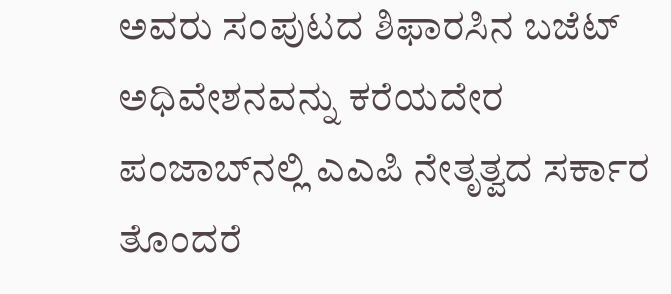ಅವರು ಸಂಪುಟದ ಶಿಫಾರಸಿನ ಬಜೆಟ್ ಅಧಿವೇಶನವನ್ನು ಕರೆಯದೇರ ಪಂಜಾಬ್‌ನಲ್ಲಿ ಎಎಪಿ ನೇತೃತ್ವದ ಸರ್ಕಾರ ತೊಂದರೆ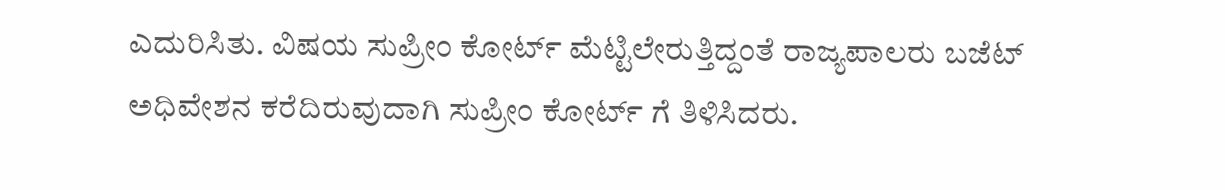ಎದುರಿಸಿತು. ವಿಷಯ ಸುಪ್ರೀಂ ಕೋರ್ಟ್ ಮೆಟ್ಟಿಲೇರುತ್ತಿದ್ದಂತೆ ರಾಜ್ಯಪಾಲರು ಬಜೆಟ್ ಅಧಿವೇಶನ ಕರೆದಿರುವುದಾಗಿ ಸುಪ್ರೀಂ ಕೋರ್ಟ್ ಗೆ ತಿಳಿಸಿದರು.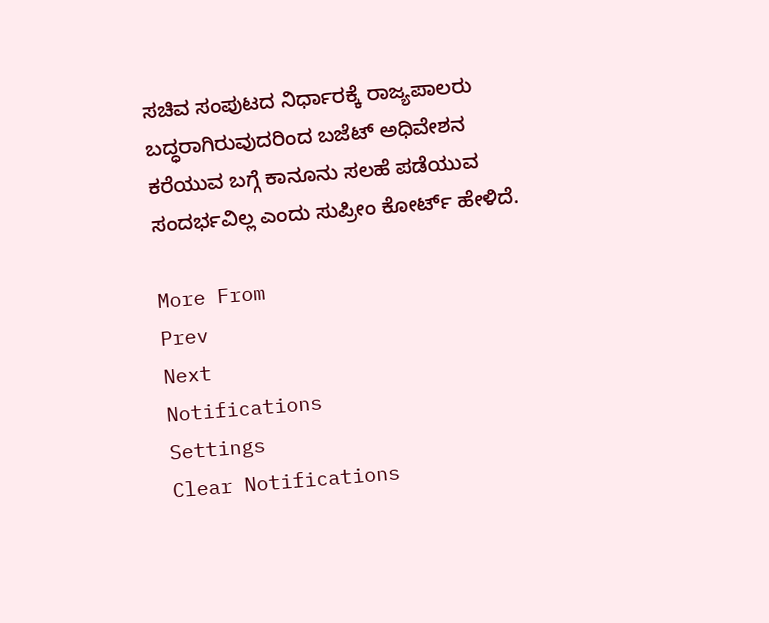ಸಚಿವ ಸಂಪುಟದ ನಿರ್ಧಾರಕ್ಕೆ ರಾಜ್ಯಪಾಲರು ಬದ್ಧರಾಗಿರುವುದರಿಂದ ಬಜೆಟ್ ಅಧಿವೇಶನ ಕರೆಯುವ ಬಗ್ಗೆ ಕಾನೂನು ಸಲಹೆ ಪಡೆಯುವ ಸಂದರ್ಭವಿಲ್ಲ ಎಂದು ಸುಪ್ರೀಂ ಕೋರ್ಟ್ ಹೇಳಿದೆ.

More From
Prev
Next
Notifications
Settings
Clear Notifications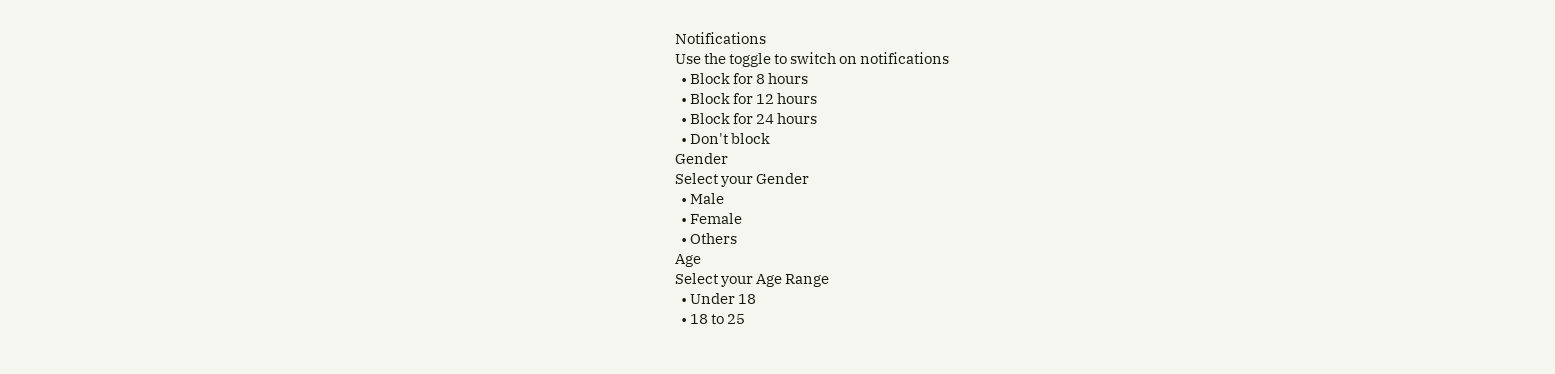Notifications
Use the toggle to switch on notifications
  • Block for 8 hours
  • Block for 12 hours
  • Block for 24 hours
  • Don't block
Gender
Select your Gender
  • Male
  • Female
  • Others
Age
Select your Age Range
  • Under 18
  • 18 to 25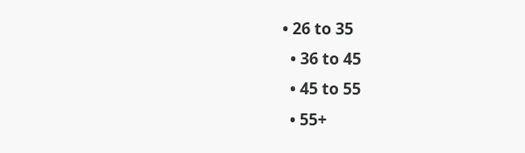• 26 to 35
  • 36 to 45
  • 45 to 55
  • 55+